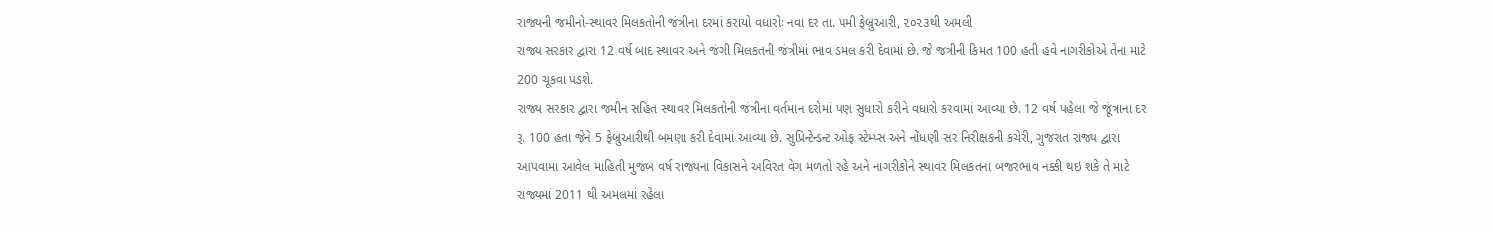રાજ્યની જમીનો-સ્થાવર મિલકતોની જંત્રીના દરમાં કરાયો વધારોઃ નવા દર તા. ૫મી ફેબ્રુઆરી, ૨૦૨૩થી અમલી
રાજ્ય સરકાર દ્વારા 12 વર્ષ બાદ સ્થાવર અને જંગી મિલકતની જંત્રીમાં ભાવ ડમલ કરી દેવામાં છે. જે જત્રીની કિમત 100 હતી હવે નાગરીકોએ તેના માટે 200 ચૂકવા પડશે.
રાજ્ય સરકાર દ્વારા જમીન સહિત સ્થાવર મિલકતોની જંત્રીના વર્તમાન દરોમાં પણ સુધારો કરીને વધારો કરવામાં આવ્યા છે. 12 વર્ષ પહેલા જે જૂંત્રાના દર રૂ. 100 હતા જેને 5 ફેબ્રુઆરીથી બમણા કરી દેવામાં આવ્યા છે. સુપ્રિન્ટેન્ડન્ટ ઓફ સ્ટેમ્પ્સ અને નોંધણી સર નિરીક્ષકની કચેરી, ગુજરાત રાજ્ય દ્વારા આપવામા આવેલ માહિતી મુજબ વર્ષ રાજ્યના વિકાસને અવિરત વેગ મળતો રહે અને નાગરીકોને સ્થાવર મિલકતના બજરભાવ નક્કી થઇ શકે તે માટે રાજ્યમાં 2011 થી અમલમાં રહેલા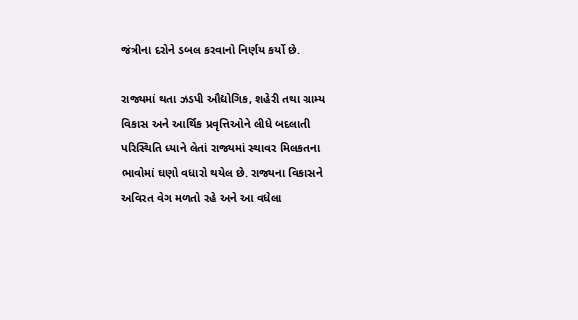જંત્રીના દરોને ડબલ કરવાનો નિર્ણય કર્યો છે.

રાજ્યમાં થતા ઝડપી ઔદ્યોગિક, શહેરી તથા ગ્રામ્ય વિકાસ અને આર્થિક પ્રવૃત્તિઓને લીધે બદલાતી પરિસ્થિતિ ધ્યાને લેતાં રાજ્યમાં સ્થાવર મિલકતના ભાવોમાં ઘણો વધારો થયેલ છે. રાજ્યના વિકાસને અવિરત વેગ મળતો રહે અને આ વધેલા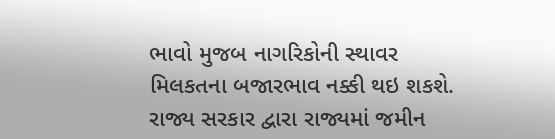ભાવો મુજબ નાગરિકોની સ્થાવર મિલકતના બજારભાવ નક્કી થઇ શકશે.
રાજ્ય સરકાર દ્વારા રાજ્યમાં જમીન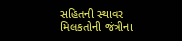સહિતની સ્થાવર મિલકતોની જંત્રીના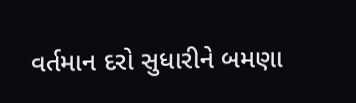વર્તમાન દરો સુધારીને બમણા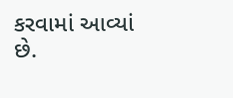કરવામાં આવ્યાં છે.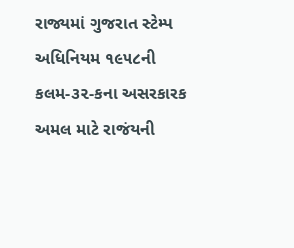રાજ્યમાં ગુજરાત સ્ટેમ્પ અધિનિયમ ૧૯૫૮ની કલમ-૩૨-કના અસરકારક અમલ માટે રાજંયની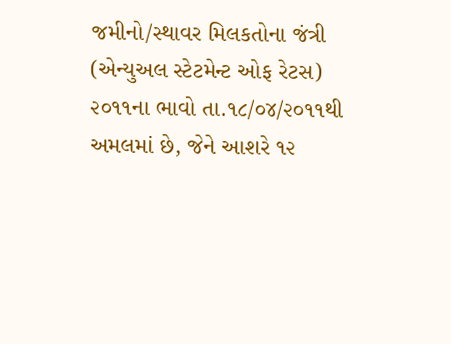જમીનો/સ્થાવર મિલકતોના જંત્રી (એન્યુઅલ સ્ટેટમેન્ટ ઓફ રેટસ) ૨૦૧૧ના ભાવો તા.૧૮/૦૪/૨૦૧૧થી અમલમાં છે, જેને આશરે ૧૨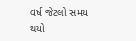વર્ષ જેટલો સમય થયો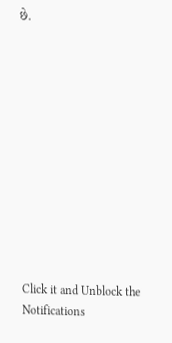છે.












Click it and Unblock the Notifications